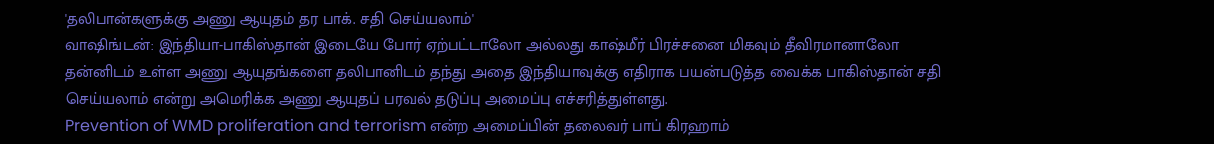'தலிபான்களுக்கு அணு ஆயுதம் தர பாக். சதி செய்யலாம்'
வாஷிங்டன்: இந்தியா-பாகிஸ்தான் இடையே போர் ஏற்பட்டாலோ அல்லது காஷ்மீர் பிரச்சனை மிகவும் தீவிரமானாலோ தன்னிடம் உள்ள அணு ஆயுதங்களை தலிபானிடம் தந்து அதை இந்தியாவுக்கு எதிராக பயன்படுத்த வைக்க பாகிஸ்தான் சதி செய்யலாம் என்று அமெரிக்க அணு ஆயுதப் பரவல் தடுப்பு அமைப்பு எச்சரித்துள்ளது.
Prevention of WMD proliferation and terrorism என்ற அமைப்பின் தலைவர் பாப் கிரஹாம்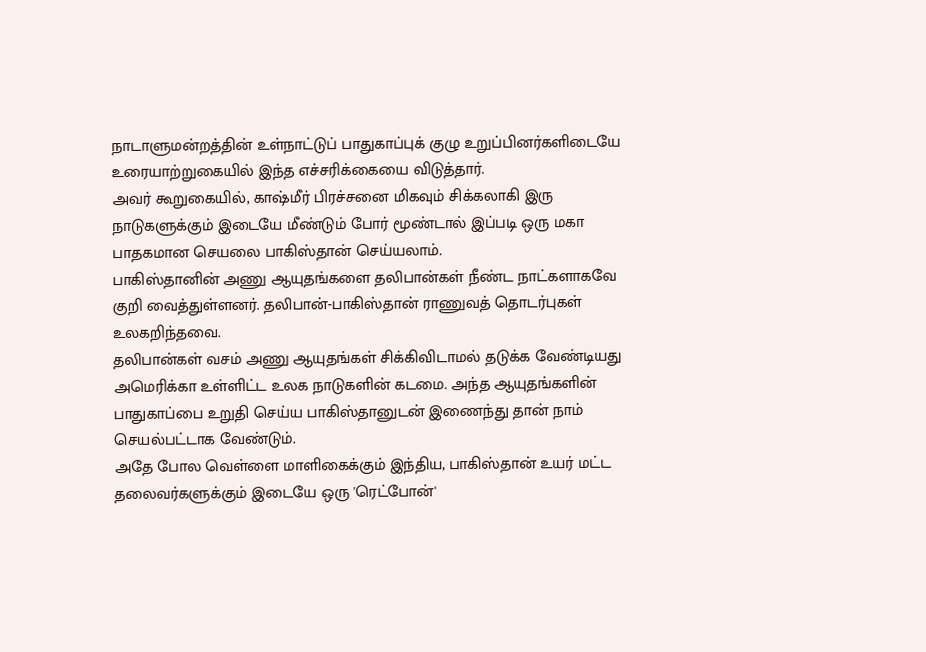நாடாளுமன்றத்தின் உள்நாட்டுப் பாதுகாப்புக் குழு உறுப்பினர்களிடையே உரையாற்றுகையில் இந்த எச்சரிக்கையை விடுத்தார்.
அவர் கூறுகையில், காஷ்மீர் பிரச்சனை மிகவும் சிக்கலாகி இரு நாடுகளுக்கும் இடையே மீண்டும் போர் மூண்டால் இப்படி ஒரு மகா பாதகமான செயலை பாகிஸ்தான் செய்யலாம்.
பாகிஸ்தானின் அணு ஆயுதங்களை தலிபான்கள் நீண்ட நாட்களாகவே குறி வைத்துள்ளனர். தலிபான்-பாகிஸ்தான் ராணுவத் தொடர்புகள் உலகறிந்தவை.
தலிபான்கள் வசம் அணு ஆயுதங்கள் சிக்கிவிடாமல் தடுக்க வேண்டியது அமெரிக்கா உள்ளிட்ட உலக நாடுகளின் கடமை. அந்த ஆயுதங்களின் பாதுகாப்பை உறுதி செய்ய பாகிஸ்தானுடன் இணைந்து தான் நாம் செயல்பட்டாக வேண்டும்.
அதே போல வெள்ளை மாளிகைக்கும் இந்திய, பாகிஸ்தான் உயர் மட்ட தலைவர்களுக்கும் இடையே ஒரு 'ரெட்போன்'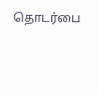தொடர்பை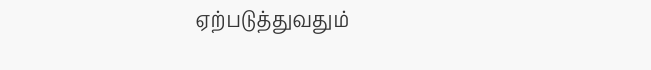ஏற்படுத்துவதும்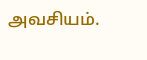அவசியம்.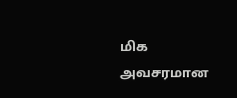மிக அவசரமான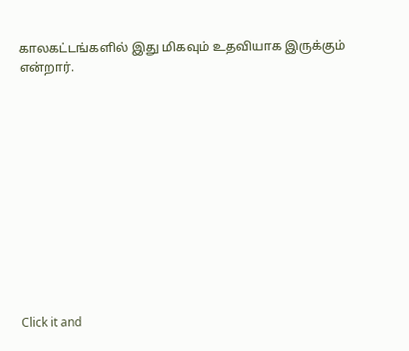காலகட்டங்களில் இது மிகவும் உதவியாக இருக்கும் என்றார்.












Click it and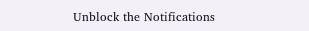Unblock the Notifications